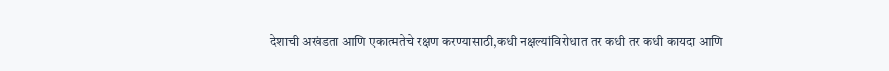देशाची अखंडता आणि एकात्मतेचे रक्षण करण्यासाठी,कधी नक्षल्यांविरोधात तर कधी तर कधी कायदा आणि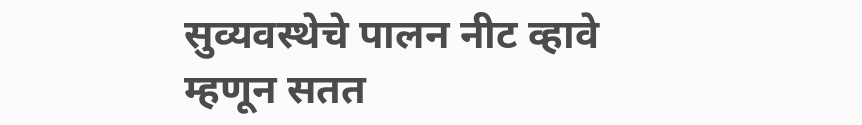सुव्यवस्थेचे पालन नीट व्हावे म्हणून सतत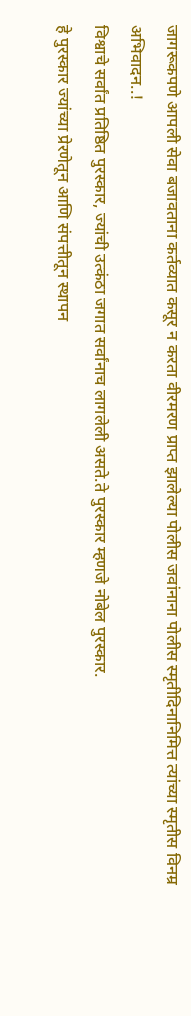जागरूकपणे आपली सेवा बजावताना कर्तव्यात कसूर न करता वीरमरण प्राप्त झालेल्या पोलीस जवांनाना पोलीस स्मृतीदिनानिमित्त त्यांच्या स्मृतीस विनम्र अभिवादन..!
विश्वाचे सर्वांत प्रतिष्ठित पुरस्कार, ज्यांची उत्कंठा जगात सर्वांनाच लागलेली असते.ते पुरस्कार म्हणजे नोबेल पुरस्कार.
हे पुरस्कार ज्यांच्या प्रेरणेतून आणि संपत्तीतून स्थापन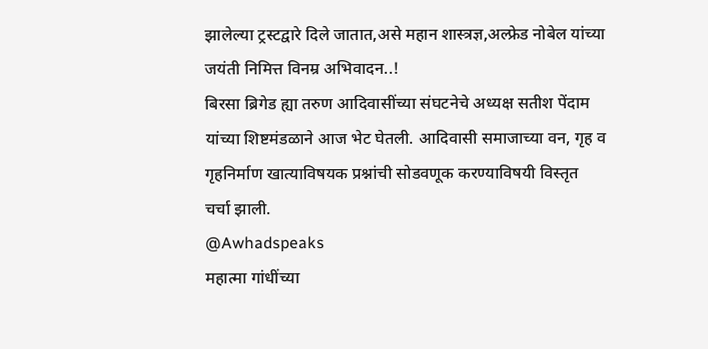झालेल्या ट्रस्टद्वारे दिले जातात,असे महान शास्त्रज्ञ,अल्फ्रेड नोबेल यांच्या जयंती निमित्त विनम्र अभिवादन..!
बिरसा ब्रिगेड ह्या तरुण आदिवासींच्या संघटनेचे अध्यक्ष सतीश पेंदाम यांच्या शिष्टमंडळाने आज भेट घेतली. आदिवासी समाजाच्या वन, गृह व गृहनिर्माण खात्याविषयक प्रश्नांची सोडवणूक करण्याविषयी विस्तृत चर्चा झाली.
@Awhadspeaks
महात्मा गांधींच्या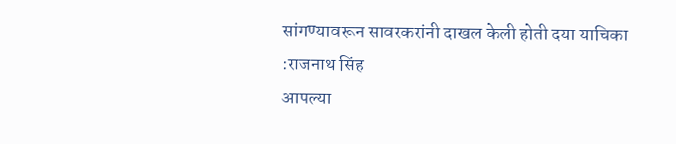सांगण्यावरून सावरकरांनी दाखल केली होती दया याचिका :राजनाथ सिंह
आपल्या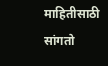माहितीसाठी सांगतो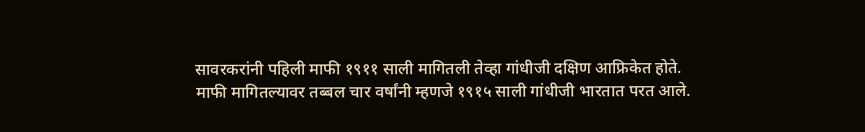सावरकरांनी पहिली माफी १९११ साली मागितली तेव्हा गांधीजी दक्षिण आफ्रिकेत होते.
माफी मागितल्यावर तब्बल चार वर्षांनी म्हणजे १९१५ साली गांधीजी भारतात परत आले.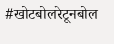#खोटबोलरेटूनबोल